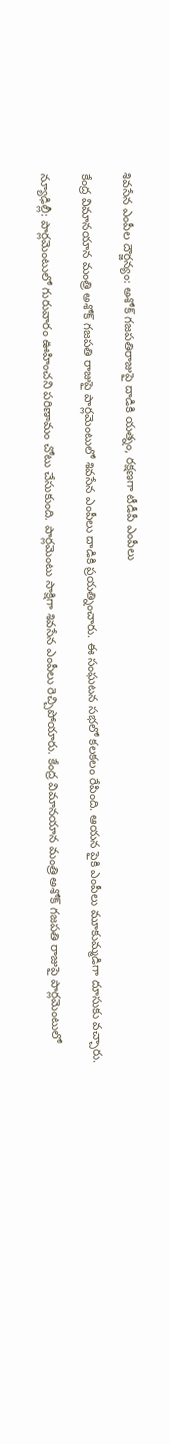శివసేన ఎంపీల దౌర్జన్యం: అశోక్ గజపతిరాజుపై దాడికి యత్నం, రక్షణగా టీడీపీ ఎంపీలు

కేంద్ర విమానయాన మంత్రి అశోక్ గజపతి రాజుపై పార్లమెంటులో శివసేన ఎంపీలు దాడికి ప్రయత్నించారు. ఈ సంఘటన సభలో కలకలం రేపింది. ఆయన పైకి ఎంపీలు మూకుమ్మడిగా దూసుకు వచ్చారు.

న్యూఢిల్లీ: పార్లమెంటులో గురువారం ఊహించని పరిణామం చోటు చేసుకుంది. పార్లమెంటు సాక్షిగా శివసేన ఎంపీలు రెచ్చిపోయారు. కేంద్ర విమానయాన మంత్రి అశోక్ గజపతి రాజుపై పార్లమెంటులో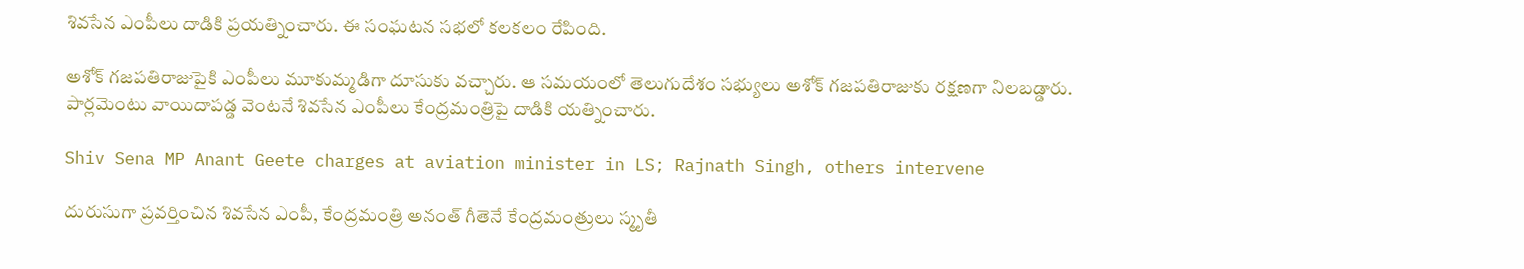శివసేన ఎంపీలు దాడికి ప్రయత్నించారు. ఈ సంఘటన సభలో కలకలం రేపింది.

అశోక్ గజపతిరాజుపైకి ఎంపీలు మూకుమ్మడిగా దూసుకు వచ్చారు. ఆ సమయంలో తెలుగుదేశం సభ్యులు అశోక్ గజపతిరాజుకు రక్షణగా నిలబడ్డారు. పార్లమెంటు వాయిదాపడ్డ వెంటనే శివసేన ఎంపీలు కేంద్రమంత్రిపై దాడికి యత్నించారు.

Shiv Sena MP Anant Geete charges at aviation minister in LS; Rajnath Singh, others intervene

దురుసుగా ప్రవర్తించిన శివసేన ఎంపీ, కేంద్రమంత్రి అనంత్ గీతెనే కేంద్రమంత్రులు స్మృతీ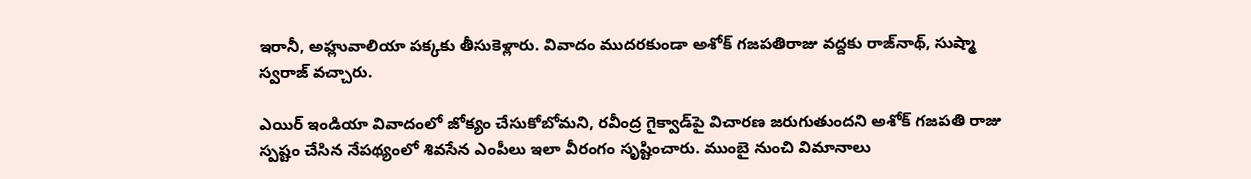ఇరానీ, అహ్లువాలియా పక్కకు తీసుకెళ్లారు. వివాదం ముదరకుండా అశోక్ గజపతిరాజు వద్దకు రాజ్‌నాథ్, సుష్మా స్వరాజ్ వచ్చారు.

ఎయిర్ ఇండియా వివాదంలో జోక్యం చేసుకోబోమని, రవీంద్ర గైక్వాడ్‌పై విచారణ జరుగుతుందని అశోక్ గజపతి రాజు స్పష్టం చేసిన నేపథ్యంలో శివసేన ఎంపీలు ఇలా వీరంగం సృష్టించారు. ముంబై నుంచి విమానాలు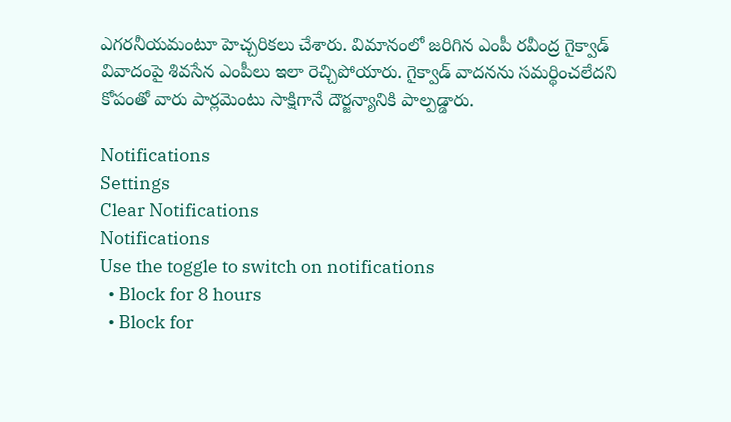ఎగరనీయమంటూ హెచ్చరికలు చేశారు. విమానంలో జరిగిన ఎంపీ రవీంద్ర గైక్వాడ్ వివాదంపై శివసేన ఎంపీలు ఇలా రెచ్చిపోయారు. గైక్వాడ్ వాదనను సమర్థించలేదని కోపంతో వారు పార్లమెంటు సాక్షిగానే దౌర్జన్యానికి పాల్పడ్డారు.

Notifications
Settings
Clear Notifications
Notifications
Use the toggle to switch on notifications
  • Block for 8 hours
  • Block for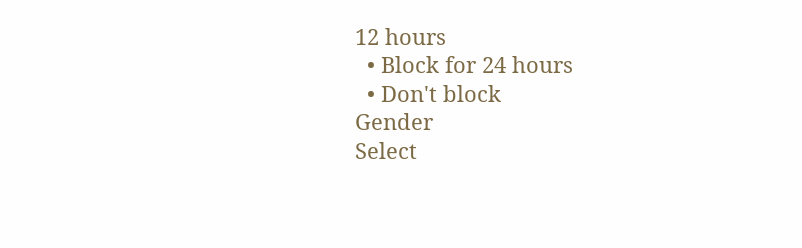12 hours
  • Block for 24 hours
  • Don't block
Gender
Select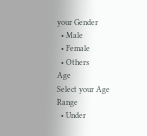your Gender
  • Male
  • Female
  • Others
Age
Select your Age Range
  • Under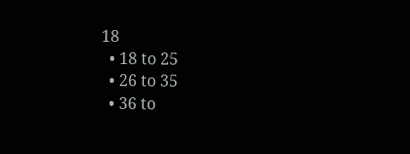18
  • 18 to 25
  • 26 to 35
  • 36 to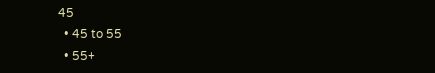45
  • 45 to 55
  • 55+